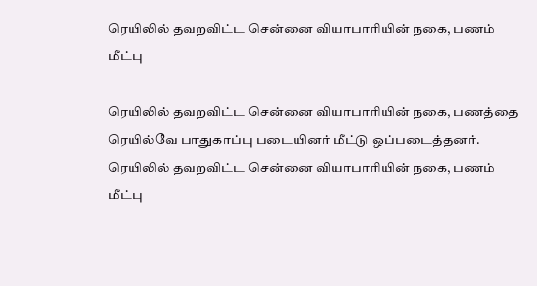ரெயிலில் தவறவிட்ட சென்னை வியாபாரியின் நகை, பணம் மீட்பு

ரெயிலில் தவறவிட்ட சென்னை வியாபாரியின் நகை, பணத்தை ரெயில்வே பாதுகாப்பு படையினர் மீட்டு ஒப்படைத்தனர்.
ரெயிலில் தவறவிட்ட சென்னை வியாபாரியின் நகை, பணம் மீட்பு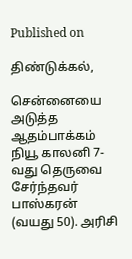Published on

திண்டுக்கல்,

சென்னையை அடுத்த ஆதம்பாக்கம் நியூ காலனி 7-வது தெருவை சேர்ந்தவர் பாஸ்கரன் (வயது 50). அரிசி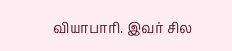வியாபாரி. இவர் சில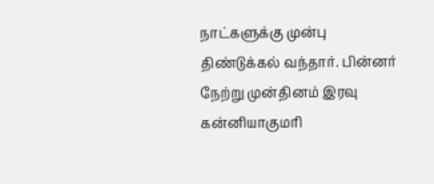நாட்களுக்கு முன்பு திண்டுக்கல் வந்தார். பின்னர் நேற்று முன்தினம் இரவு கன்னியாகுமரி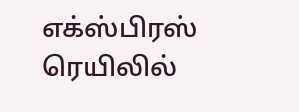எக்ஸ்பிரஸ் ரெயிலில்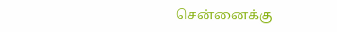சென்னைக்கு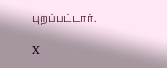புறப்பட்டார்.

X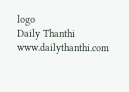logo
Daily Thanthi
www.dailythanthi.com